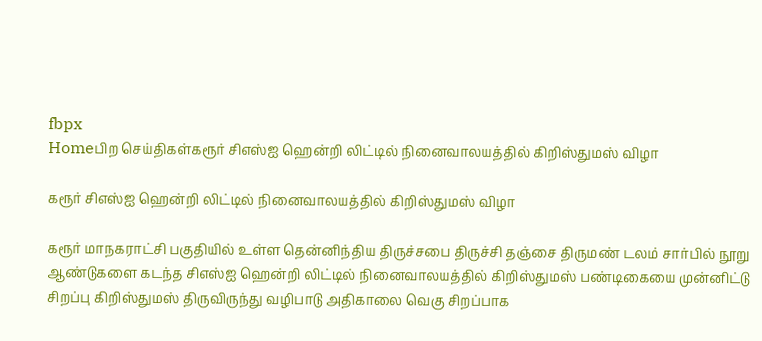fbpx
Homeபிற செய்திகள்கரூர் சிஎஸ்ஐ ஹென்றி லிட்டில் நினைவாலயத்தில் கிறிஸ்துமஸ் விழா

கரூர் சிஎஸ்ஐ ஹென்றி லிட்டில் நினைவாலயத்தில் கிறிஸ்துமஸ் விழா

கரூர் மாநகராட்சி பகுதியில் உள்ள தென்னிந்திய திருச்சபை திருச்சி தஞ்சை திருமண் டலம் சார்பில் நூறு ஆண்டுகளை கடந்த சிஎஸ்ஐ ஹென்றி லிட்டில் நினைவாலயத்தில் கிறிஸ்துமஸ் பண்டிகையை முன்னிட்டு சிறப்பு கிறிஸ்துமஸ் திருவிருந்து வழிபாடு அதிகாலை வெகு சிறப்பாக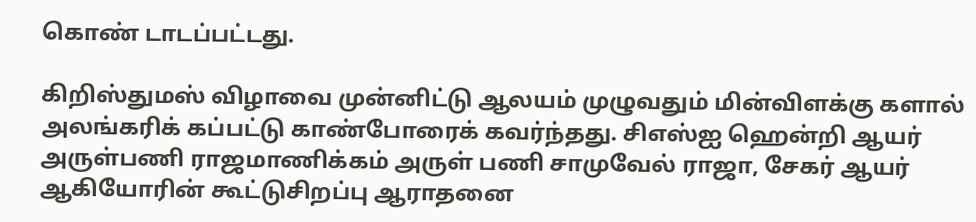கொண் டாடப்பட்டது.

கிறிஸ்துமஸ் விழாவை முன்னிட்டு ஆலயம் முழுவதும் மின்விளக்கு களால் அலங்கரிக் கப்பட்டு காண்போரைக் கவர்ந்தது. சிஎஸ்ஐ ஹென்றி ஆயர் அருள்பணி ராஜமாணிக்கம் அருள் பணி சாமுவேல் ராஜா, சேகர் ஆயர் ஆகியோரின் கூட்டுசிறப்பு ஆராதனை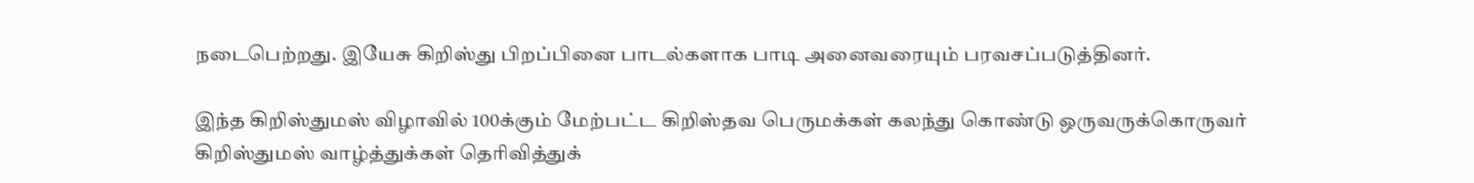நடைபெற்றது. இயேசு கிறிஸ்து பிறப்பினை பாடல்களாக பாடி அனைவரையும் பரவசப்படுத்தினர்.

இந்த கிறிஸ்துமஸ் விழாவில் 100க்கும் மேற்பட்ட கிறிஸ்தவ பெருமக்கள் கலந்து கொண்டு ஒருவருக்கொருவர் கிறிஸ்துமஸ் வாழ்த்துக்கள் தெரிவித்துக்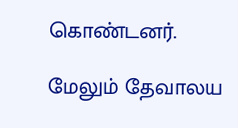கொண்டனர்.

மேலும் தேவாலய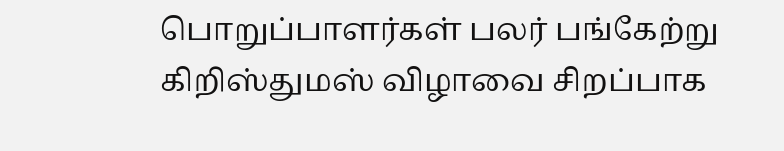பொறுப்பாளர்கள் பலர் பங்கேற்று கிறிஸ்துமஸ் விழாவை சிறப்பாக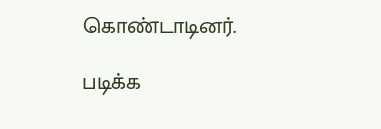கொண்டாடினர்.

படிக்க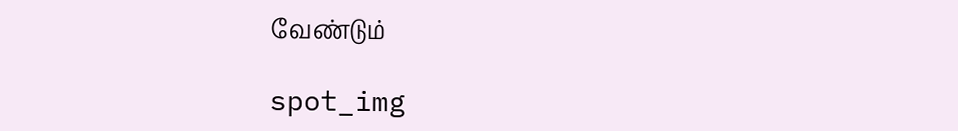வேண்டும்

spot_img